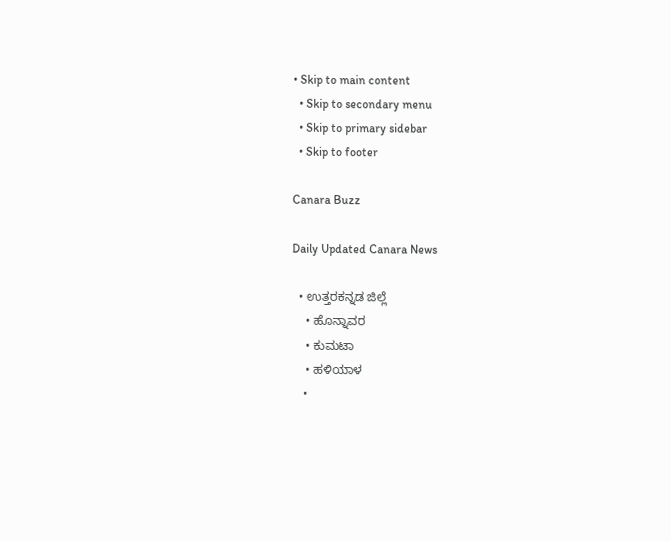• Skip to main content
  • Skip to secondary menu
  • Skip to primary sidebar
  • Skip to footer

Canara Buzz

Daily Updated Canara News

  • ಉತ್ತರಕನ್ನಡ ಜಿಲ್ಲೆ
    • ಹೊನ್ನಾವರ
    • ಕುಮಟಾ
    • ಹಳಿಯಾಳ
    •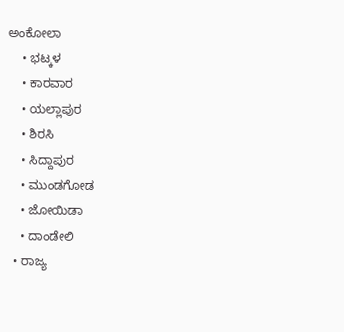ಅಂಕೋಲಾ
    • ಭಟ್ಕಳ
    • ಕಾರವಾರ
    • ಯಲ್ಲಾಪುರ
    • ಶಿರಸಿ
    • ಸಿದ್ದಾಪುರ
    • ಮುಂಡಗೋಡ
    • ಜೋಯಿಡಾ
    • ದಾಂಡೇಲಿ
  • ರಾಜ್ಯ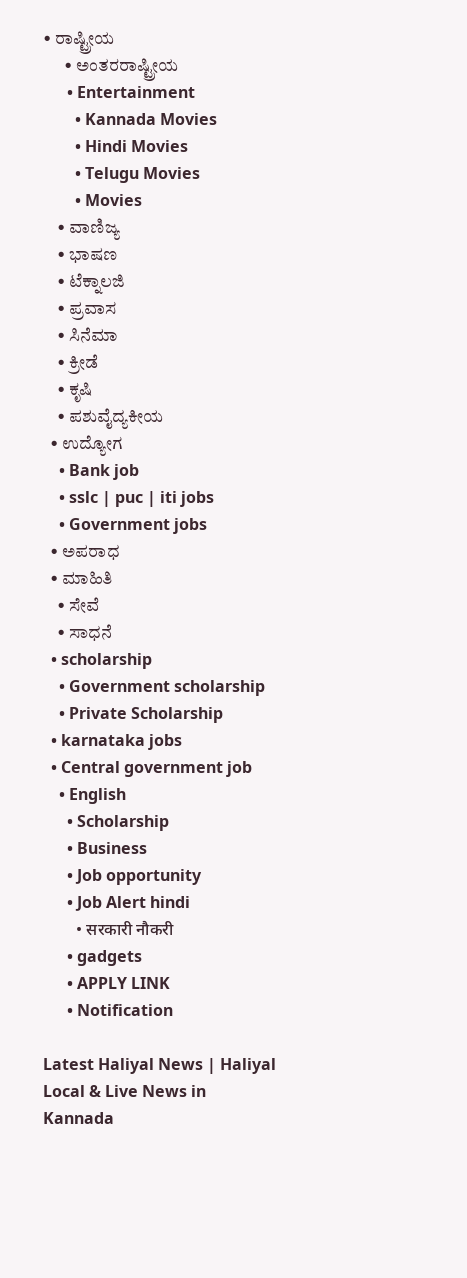• ರಾಷ್ಟ್ರೀಯ
      • ಅಂತರರಾಷ್ಟ್ರೀಯ
      • Entertainment
        • Kannada Movies
        • Hindi Movies
        • Telugu Movies
        • Movies
    • ವಾಣಿಜ್ಯ
    • ಭಾಷಣ
    • ಟೆಕ್ನಾಲಜಿ
    • ಪ್ರವಾಸ
    • ಸಿನೆಮಾ
    • ಕ್ರೀಡೆ
    • ಕೃಷಿ
    • ಪಶುವೈದ್ಯಕೀಯ
  • ಉದ್ಯೋಗ
    • Bank job
    • sslc | puc | iti jobs
    • Government jobs
  • ಅಪರಾಧ
  • ಮಾಹಿತಿ
    • ಸೇವೆ
    • ಸಾಧನೆ
  • scholarship
    • Government scholarship
    • Private Scholarship
  • karnataka jobs
  • Central government job
    • English
      • Scholarship
      • Business
      • Job opportunity
      • Job Alert hindi
        • सरकारी नौकरी
      • gadgets
      • APPLY LINK
      • Notification

Latest Haliyal News | Haliyal Local & Live News in Kannada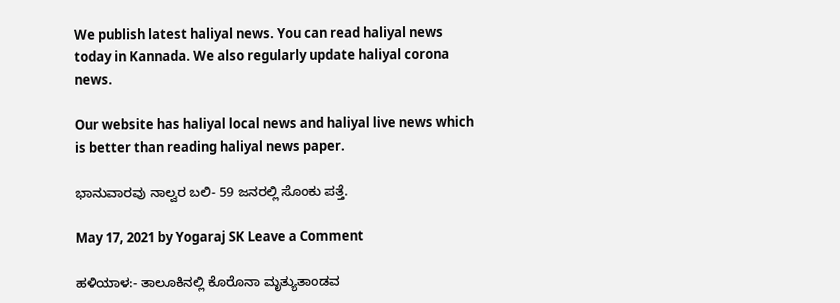We publish latest haliyal news. You can read haliyal news today in Kannada. We also regularly update haliyal corona news.

Our website has haliyal local news and haliyal live news which is better than reading haliyal news paper.

ಭಾನುವಾರವು ನಾಲ್ವರ ಬಲಿ- 59 ಜನರಲ್ಲಿ ಸೊಂಕು ಪತ್ತೆ.

May 17, 2021 by Yogaraj SK Leave a Comment

ಹಳಿಯಾಳ:- ತಾಲೂಕಿನಲ್ಲಿ ಕೊರೊನಾ ಮೃತ್ಯುತಾಂಡವ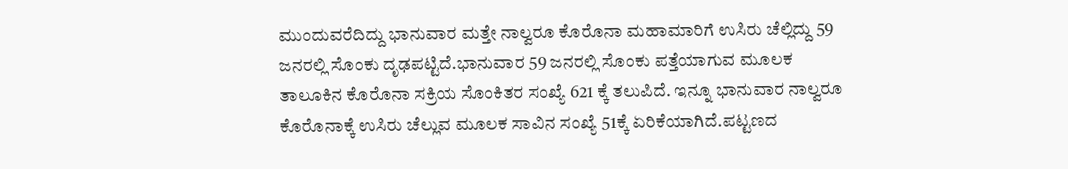ಮುಂದುವರೆದಿದ್ದು ಭಾನುವಾರ ಮತ್ತೇ ನಾಲ್ವರೂ ಕೊರೊನಾ ಮಹಾಮಾರಿಗೆ ಉಸಿರು ಚೆಲ್ಲಿದ್ದು 59 ಜನರಲ್ಲಿ ಸೊಂಕು ದೃಢಪಟ್ಟಿದೆ.ಭಾನುವಾರ 59 ಜನರಲ್ಲಿ ಸೊಂಕು ಪತ್ತೆಯಾಗುವ ಮೂಲಕ ತಾಲೂಕಿನ ಕೊರೊನಾ ಸಕ್ರಿಯ ಸೊಂಕಿತರ ಸಂಖ್ಯೆ 621 ಕ್ಕೆ ತಲುಪಿದೆ. ಇನ್ನೂ ಭಾನುವಾರ ನಾಲ್ವರೂ ಕೊರೊನಾಕ್ಕೆ ಉಸಿರು ಚೆಲ್ಲುವ ಮೂಲಕ ಸಾವಿನ ಸಂಖ್ಯೆ 51ಕ್ಕೆ ಏರಿಕೆಯಾಗಿದೆ.ಪಟ್ಟಣದ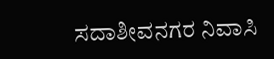ಸದಾಶೀವನಗರ ನಿವಾಸಿ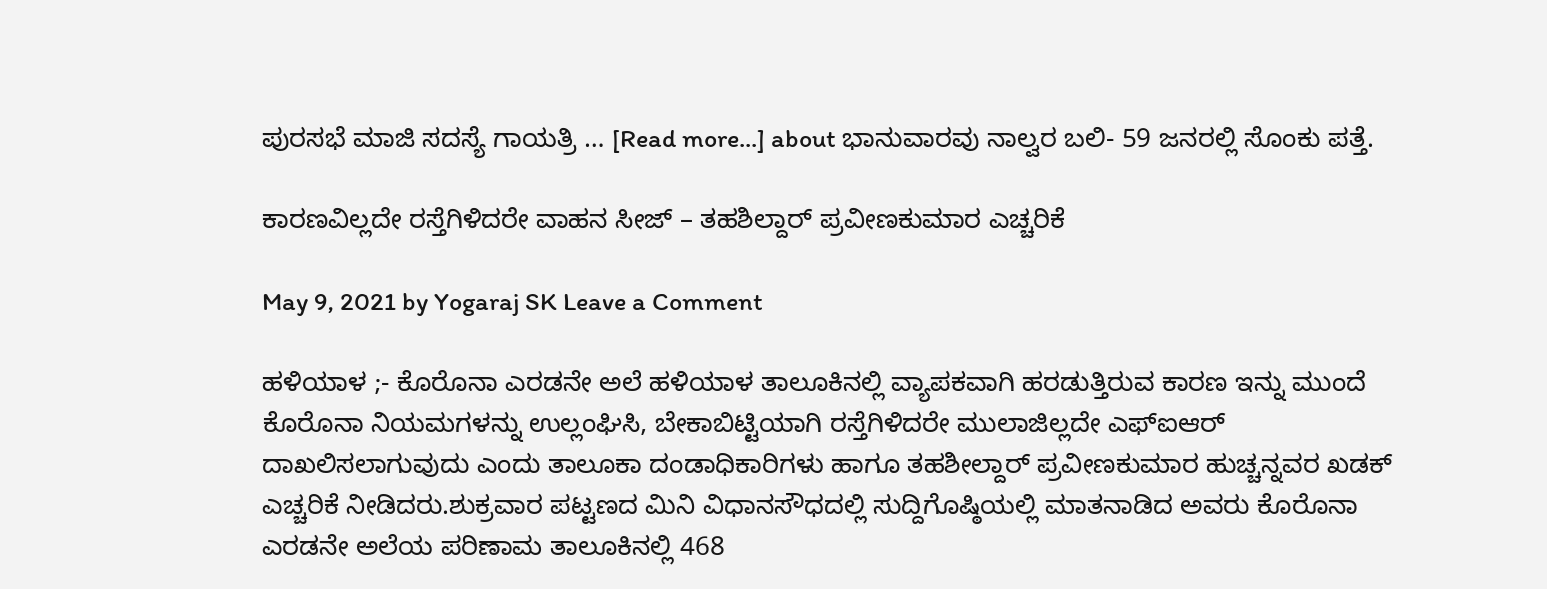ಪುರಸಭೆ ಮಾಜಿ ಸದಸ್ಯೆ ಗಾಯತ್ರಿ … [Read more...] about ಭಾನುವಾರವು ನಾಲ್ವರ ಬಲಿ- 59 ಜನರಲ್ಲಿ ಸೊಂಕು ಪತ್ತೆ.

ಕಾರಣವಿಲ್ಲದೇ ರಸ್ತೆಗಿಳಿದರೇ ವಾಹನ ಸೀಜ್ – ತಹಶಿಲ್ದಾರ್ ಪ್ರವೀಣಕುಮಾರ ಎಚ್ಚರಿಕೆ

May 9, 2021 by Yogaraj SK Leave a Comment

ಹಳಿಯಾಳ ;- ಕೊರೊನಾ ಎರಡನೇ ಅಲೆ ಹಳಿಯಾಳ ತಾಲೂಕಿನಲ್ಲಿ ವ್ಯಾಪಕವಾಗಿ ಹರಡುತ್ತಿರುವ ಕಾರಣ ಇನ್ನು ಮುಂದೆ ಕೊರೊನಾ ನಿಯಮಗಳನ್ನು ಉಲ್ಲಂಘಿಸಿ, ಬೇಕಾಬಿಟ್ಟಿಯಾಗಿ ರಸ್ತೆಗಿಳಿದರೇ ಮುಲಾಜಿಲ್ಲದೇ ಎಫ್‍ಐಆರ್ ದಾಖಲಿಸಲಾಗುವುದು ಎಂದು ತಾಲೂಕಾ ದಂಡಾಧಿಕಾರಿಗಳು ಹಾಗೂ ತಹಶೀಲ್ದಾರ್ ಪ್ರವೀಣಕುಮಾರ ಹುಚ್ಚನ್ನವರ ಖಡಕ್ ಎಚ್ಚರಿಕೆ ನೀಡಿದರು.ಶುಕ್ರವಾರ ಪಟ್ಟಣದ ಮಿನಿ ವಿಧಾನಸೌಧದಲ್ಲಿ ಸುದ್ದಿಗೊಷ್ಠಿಯಲ್ಲಿ ಮಾತನಾಡಿದ ಅವರು ಕೊರೊನಾ ಎರಡನೇ ಅಲೆಯ ಪರಿಣಾಮ ತಾಲೂಕಿನಲ್ಲಿ 468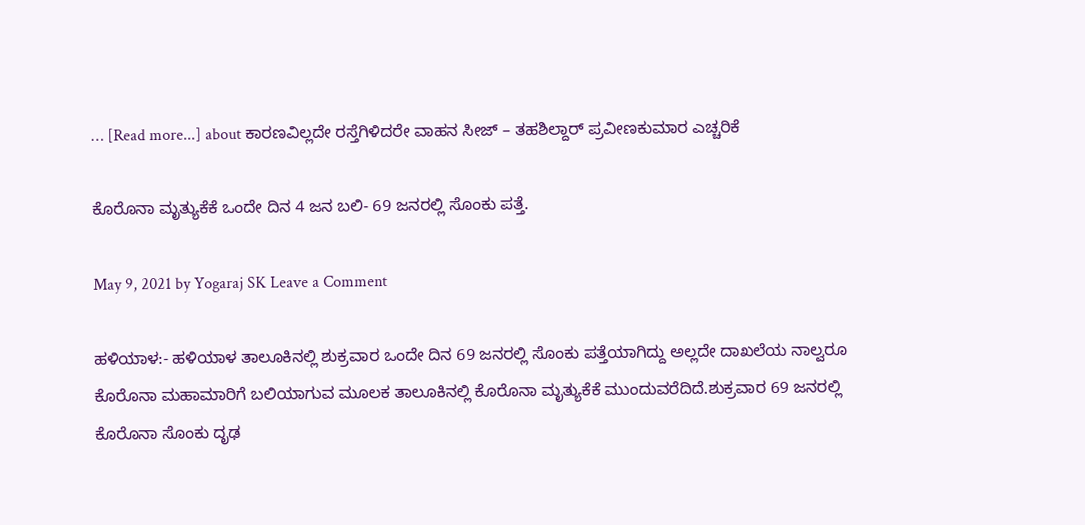… [Read more...] about ಕಾರಣವಿಲ್ಲದೇ ರಸ್ತೆಗಿಳಿದರೇ ವಾಹನ ಸೀಜ್ – ತಹಶಿಲ್ದಾರ್ ಪ್ರವೀಣಕುಮಾರ ಎಚ್ಚರಿಕೆ

ಕೊರೊನಾ ಮೃತ್ಯುಕೆಕೆ ಒಂದೇ ದಿನ 4 ಜನ ಬಲಿ- 69 ಜನರಲ್ಲಿ ಸೊಂಕು ಪತ್ತೆ.

May 9, 2021 by Yogaraj SK Leave a Comment

ಹಳಿಯಾಳ:- ಹಳಿಯಾಳ ತಾಲೂಕಿನಲ್ಲಿ ಶುಕ್ರವಾರ ಒಂದೇ ದಿನ 69 ಜನರಲ್ಲಿ ಸೊಂಕು ಪತ್ತೆಯಾಗಿದ್ದು ಅಲ್ಲದೇ ದಾಖಲೆಯ ನಾಲ್ವರೂ ಕೊರೊನಾ ಮಹಾಮಾರಿಗೆ ಬಲಿಯಾಗುವ ಮೂಲಕ ತಾಲೂಕಿನಲ್ಲಿ ಕೊರೊನಾ ಮೃತ್ಯುಕೆಕೆ ಮುಂದುವರೆದಿದೆ.ಶುಕ್ರವಾರ 69 ಜನರಲ್ಲಿ ಕೊರೊನಾ ಸೊಂಕು ದೃಢ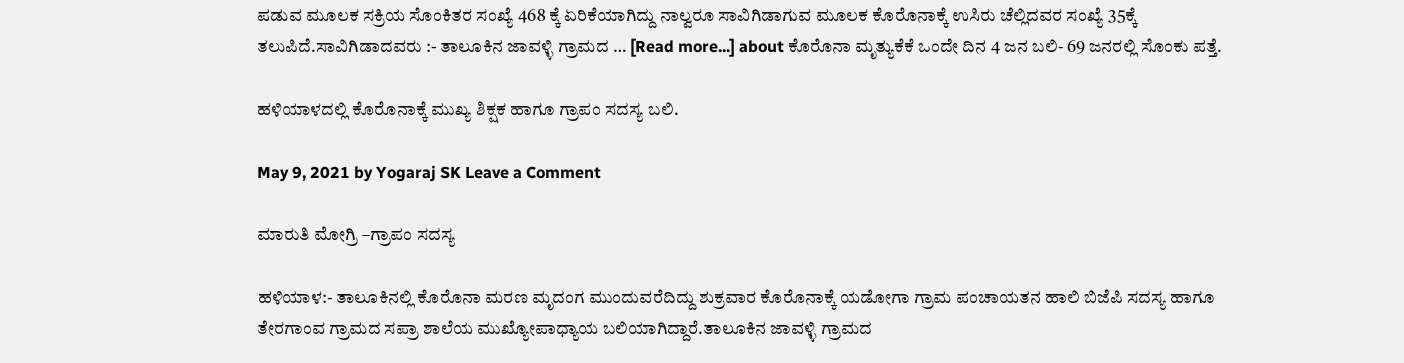ಪಡುವ ಮೂಲಕ ಸಕ್ರಿಯ ಸೊಂಕಿತರ ಸಂಖ್ಯೆ 468 ಕ್ಕೆ ಏರಿಕೆಯಾಗಿದ್ದು ನಾಲ್ವರೂ ಸಾವಿಗಿಡಾಗುವ ಮೂಲಕ ಕೊರೊನಾಕ್ಕೆ ಉಸಿರು ಚೆಲ್ಲಿದವರ ಸಂಖ್ಯೆ 35ಕ್ಕೆ ತಲುಪಿದೆ.ಸಾವಿಗಿಡಾದವರು :- ತಾಲೂಕಿನ ಜಾವಳ್ಳಿ ಗ್ರಾಮದ … [Read more...] about ಕೊರೊನಾ ಮೃತ್ಯುಕೆಕೆ ಒಂದೇ ದಿನ 4 ಜನ ಬಲಿ- 69 ಜನರಲ್ಲಿ ಸೊಂಕು ಪತ್ತೆ.

ಹಳಿಯಾಳದಲ್ಲಿ ಕೊರೊನಾಕ್ಕೆ ಮುಖ್ಯ ಶಿಕ್ಷಕ ಹಾಗೂ ಗ್ರಾಪಂ ಸದಸ್ಯ ಬಲಿ.

May 9, 2021 by Yogaraj SK Leave a Comment

ಮಾರುತಿ ಮೋಗ್ರಿ –ಗ್ರಾಪಂ ಸದಸ್ಯ

ಹಳಿಯಾಳ:- ತಾಲೂಕಿನಲ್ಲಿ ಕೊರೊನಾ ಮರಣ ಮೃದಂಗ ಮುಂದುವರೆದಿದ್ದು ಶುಕ್ರವಾರ ಕೊರೊನಾಕ್ಕೆ ಯಡೋಗಾ ಗ್ರಾಮ ಪಂಚಾಯತನ ಹಾಲಿ ಬಿಜೆಪಿ ಸದಸ್ಯ ಹಾಗೂ ತೇರಗಾಂವ ಗ್ರಾಮದ ಸಪ್ರಾ ಶಾಲೆಯ ಮುಖ್ಯೋಪಾಧ್ಯಾಯ ಬಲಿಯಾಗಿದ್ದಾರೆ.ತಾಲೂಕಿನ ಜಾವಳ್ಳಿ ಗ್ರಾಮದ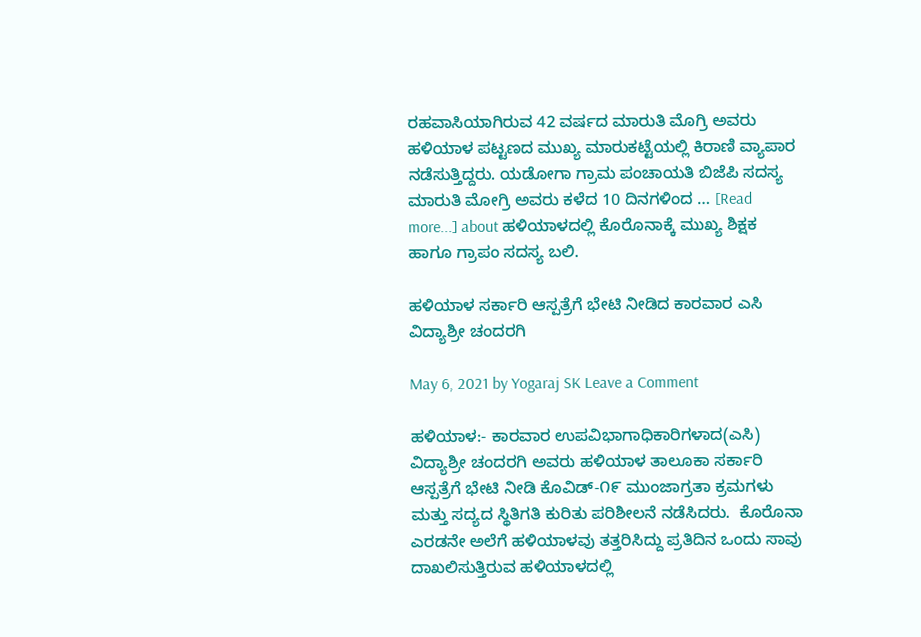ರಹವಾಸಿಯಾಗಿರುವ 42 ವರ್ಷದ ಮಾರುತಿ ಮೊಗ್ರಿ ಅವರು ಹಳಿಯಾಳ ಪಟ್ಟಣದ ಮುಖ್ಯ ಮಾರುಕಟ್ಟೆಯಲ್ಲಿ ಕಿರಾಣಿ ವ್ಯಾಪಾರ ನಡೆಸುತ್ತಿದ್ದರು. ಯಡೋಗಾ ಗ್ರಾಮ ಪಂಚಾಯತಿ ಬಿಜೆಪಿ ಸದಸ್ಯ ಮಾರುತಿ ಮೋಗ್ರಿ ಅವರು ಕಳೆದ 10 ದಿನಗಳಿಂದ … [Read more...] about ಹಳಿಯಾಳದಲ್ಲಿ ಕೊರೊನಾಕ್ಕೆ ಮುಖ್ಯ ಶಿಕ್ಷಕ ಹಾಗೂ ಗ್ರಾಪಂ ಸದಸ್ಯ ಬಲಿ.

ಹಳಿಯಾಳ ಸರ್ಕಾರಿ ಆಸ್ಪತ್ರೆಗೆ ಭೇಟಿ ನೀಡಿದ ಕಾರವಾರ ಎಸಿ ವಿದ್ಯಾಶ್ರೀ ಚಂದರಗಿ

May 6, 2021 by Yogaraj SK Leave a Comment

ಹಳಿಯಾಳ:- ಕಾರವಾರ ಉಪವಿಭಾಗಾಧಿಕಾರಿಗಳಾದ(ಎಸಿ) ವಿದ್ಯಾಶ್ರೀ ಚಂದರಗಿ ಅವರು ಹಳಿಯಾಳ ತಾಲೂಕಾ ಸರ್ಕಾರಿ ಆಸ್ಪತ್ರೆಗೆ ಭೇಟಿ ನೀಡಿ ಕೊವಿಡ್-೧೯ ಮುಂಜಾಗ್ರತಾ ಕ್ರಮಗಳು ಮತ್ತು ಸದ್ಯದ ಸ್ಥಿತಿಗತಿ ಕುರಿತು ಪರಿಶೀಲನೆ ನಡೆಸಿದರು.  ಕೊರೊನಾ ಎರಡನೇ ಅಲೆಗೆ ಹಳಿಯಾಳವು ತತ್ತರಿಸಿದ್ದು ಪ್ರತಿದಿನ ಒಂದು ಸಾವು ದಾಖಲಿಸುತ್ತಿರುವ ಹಳಿಯಾಳದಲ್ಲಿ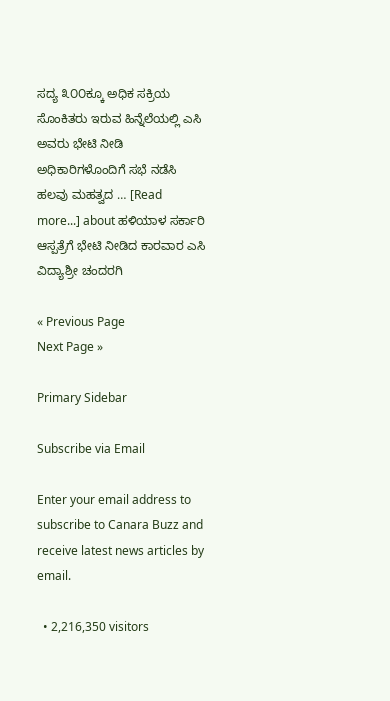ಸದ್ಯ ೩೦೦ಕ್ಕೂ ಅಧಿಕ ಸಕ್ರಿಯ ಸೊಂಕಿತರು ಇರುವ ಹಿನ್ನೆಲೆಯಲ್ಲಿ ಎಸಿ ಅವರು ಭೇಟಿ ನೀಡಿ ಅಧಿಕಾರಿಗಳೊಂದಿಗೆ ಸಭೆ ನಡೆಸಿ ಹಲವು ಮಹತ್ವದ … [Read more...] about ಹಳಿಯಾಳ ಸರ್ಕಾರಿ ಆಸ್ಪತ್ರೆಗೆ ಭೇಟಿ ನೀಡಿದ ಕಾರವಾರ ಎಸಿ ವಿದ್ಯಾಶ್ರೀ ಚಂದರಗಿ

« Previous Page
Next Page »

Primary Sidebar

Subscribe via Email

Enter your email address to subscribe to Canara Buzz and receive latest news articles by email.

  • 2,216,350 visitors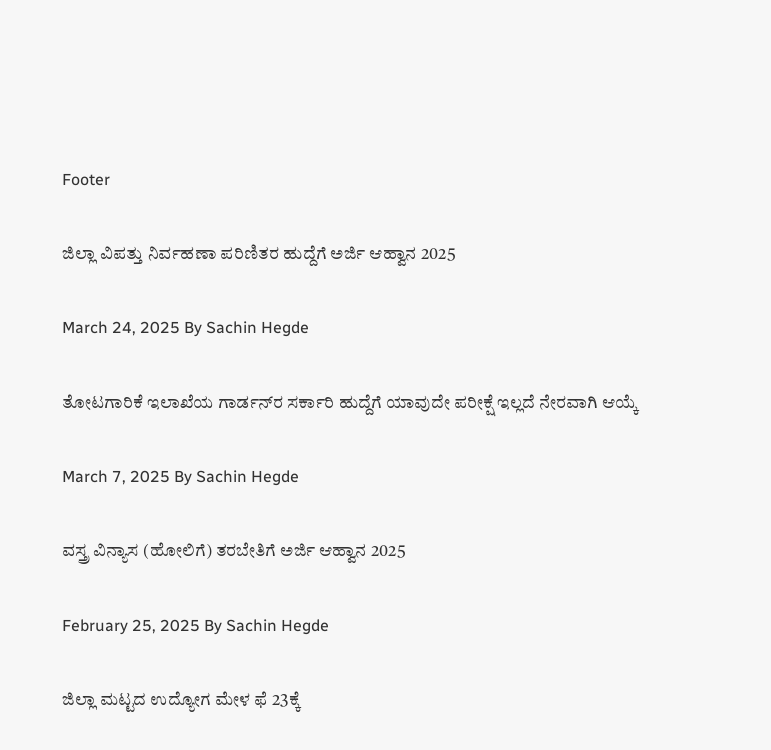Footer

ಜಿಲ್ಲಾ ವಿಪತ್ತು ನಿರ್ವಹಣಾ ಪರಿಣಿತರ ಹುದ್ದೆಗೆ ಅರ್ಜಿ ಆಹ್ವಾನ 2025

March 24, 2025 By Sachin Hegde

ತೋಟಗಾರಿಕೆ ಇಲಾಖೆಯ ಗಾರ್ಡನ್‌ರ ಸರ್ಕಾರಿ ಹುದ್ದೆಗೆ ಯಾವುದೇ ಪರೀಕ್ಷೆ ಇಲ್ಲದೆ ನೇರವಾಗಿ ಆಯ್ಕೆ

March 7, 2025 By Sachin Hegde

ವಸ್ತ್ರ ವಿನ್ಯಾಸ (ಹೋಲಿಗೆ) ತರಬೇತಿಗೆ ಅರ್ಜಿ ಆಹ್ವಾನ 2025

February 25, 2025 By Sachin Hegde

ಜಿಲ್ಲಾ ಮಟ್ಟದ ಉದ್ಯೋಗ ಮೇಳ ಫೆ 23ಕ್ಕೆ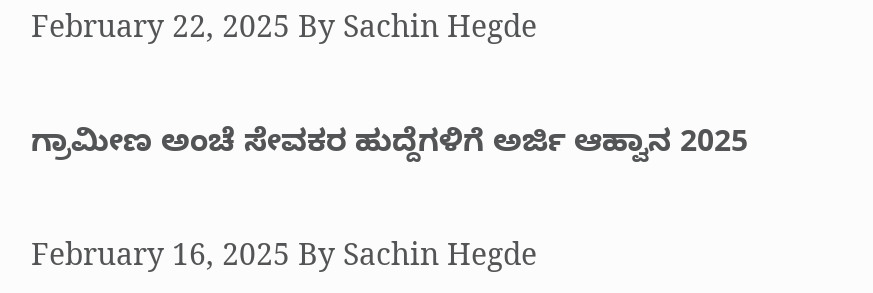February 22, 2025 By Sachin Hegde

ಗ್ರಾಮೀಣ ಅಂಚೆ ಸೇವಕರ ಹುದ್ದೆಗಳಿಗೆ ಅರ್ಜಿ ಆಹ್ವಾನ 2025

February 16, 2025 By Sachin Hegde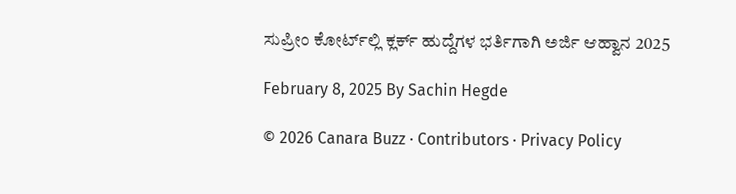ಸುಪ್ರೀಂ ಕೋರ್ಟ್‌ಲ್ಲಿ ಕ್ಲರ್ಕ್ ಹುದ್ದೆಗಳ ಭರ್ತಿಗಾಗಿ ಅರ್ಜಿ ಆಹ್ವಾನ 2025

February 8, 2025 By Sachin Hegde

© 2026 Canara Buzz · Contributors · Privacy Policy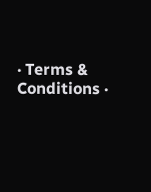· Terms & Conditions ·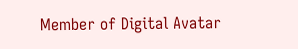Member of Digital Avatar